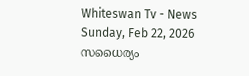Whiteswan Tv - News
Sunday, Feb 22, 2026
സധൈര്യം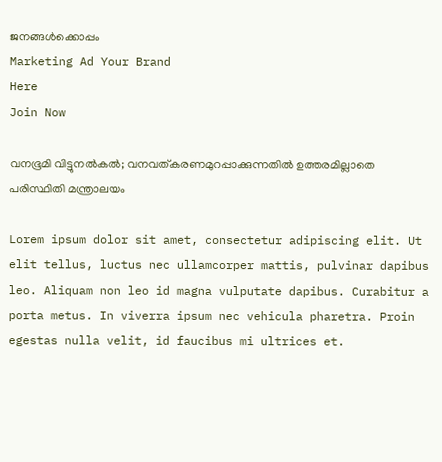ജനങ്ങൾക്കൊപ്പം
Marketing Ad Your Brand
Here
Join Now

വനഭൂമി വിട്ടുനൽകൽ; വനവത്‌കരണമുറപ്പാക്കുന്നതിൽ ഉത്തരമില്ലാതെ പരിസ്ഥിതി മന്ത്രാലയം

Lorem ipsum dolor sit amet, consectetur adipiscing elit. Ut elit tellus, luctus nec ullamcorper mattis, pulvinar dapibus leo. Aliquam non leo id magna vulputate dapibus. Curabitur a porta metus. In viverra ipsum nec vehicula pharetra. Proin egestas nulla velit, id faucibus mi ultrices et.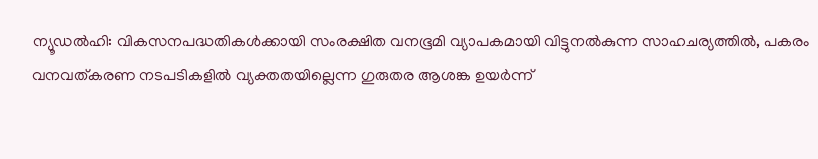ന്യൂഡൽഹി: വികസനപദ്ധതികൾക്കായി സംരക്ഷിത വനഭൂമി വ്യാപകമായി വിട്ടുനൽകുന്ന സാഹചര്യത്തിൽ, പകരം വനവത്‌കരണ നടപടികളിൽ വ്യക്തതയില്ലെന്ന ഗുരുതര ആശങ്ക ഉയർന്ന്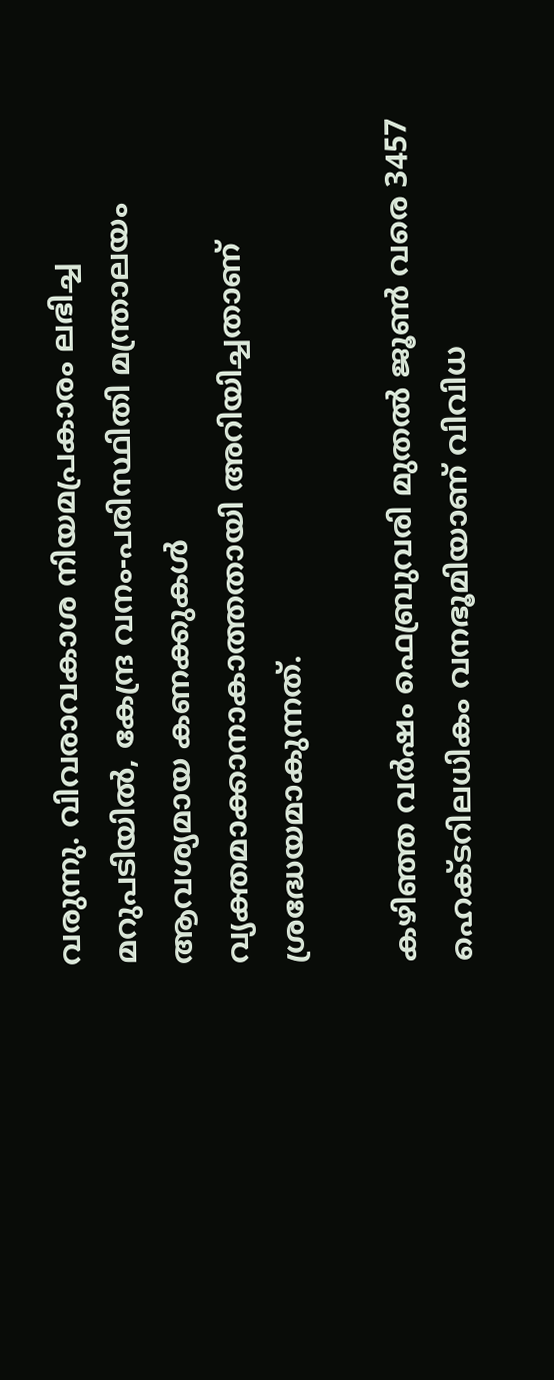വരുന്നു. വിവരാവകാശ നിയമപ്രകാരം ലഭിച്ച മറുപടിയിൽ, കേന്ദ്ര വനം-പരിസ്ഥിതി മന്ത്രാലയം ആവശ്യമായ കണക്കുകൾ വ്യക്തമാക്കാനാകാത്തതായി അറിയിച്ചതാണ് ശ്രദ്ധേയമാകുന്നത്.

കഴിഞ്ഞ വർഷം ഫെബ്രുവരി മുതൽ ജൂൺ വരെ 3457 ഹെക്ടറിലധികം വനഭൂമിയാണ് വിവിധ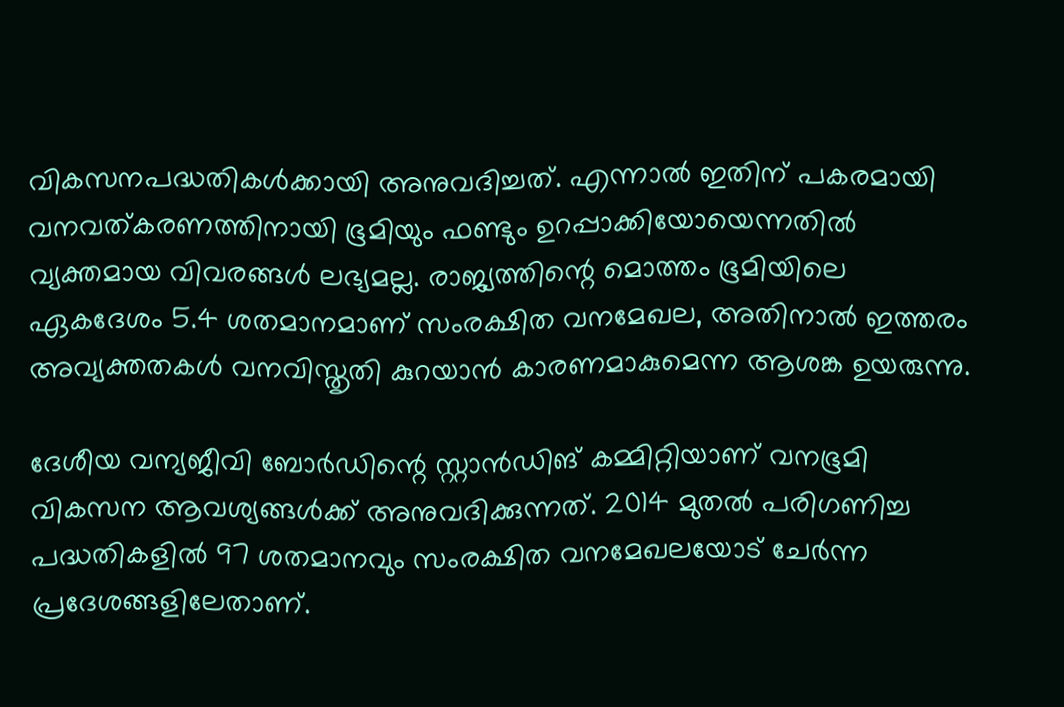വികസനപദ്ധതികൾക്കായി അനുവദിച്ചത്. എന്നാൽ ഇതിന് പകരമായി വനവത്‌കരണത്തിനായി ഭൂമിയും ഫണ്ടും ഉറപ്പാക്കിയോയെന്നതിൽ വ്യക്തമായ വിവരങ്ങൾ ലഭ്യമല്ല. രാജ്യത്തിന്റെ മൊത്തം ഭൂമിയിലെ ഏകദേശം 5.4 ശതമാനമാണ് സംരക്ഷിത വനമേഖല, അതിനാൽ ഇത്തരം അവ്യക്തതകൾ വനവിസ്തൃതി കുറയാൻ കാരണമാകുമെന്ന ആശങ്ക ഉയരുന്നു.

ദേശീയ വന്യജീവി ബോർഡിന്റെ സ്റ്റാൻഡിങ് കമ്മിറ്റിയാണ് വനഭൂമി വികസന ആവശ്യങ്ങൾക്ക് അനുവദിക്കുന്നത്. 2014 മുതൽ പരിഗണിച്ച പദ്ധതികളിൽ 97 ശതമാനവും സംരക്ഷിത വനമേഖലയോട് ചേർന്ന പ്രദേശങ്ങളിലേതാണ്.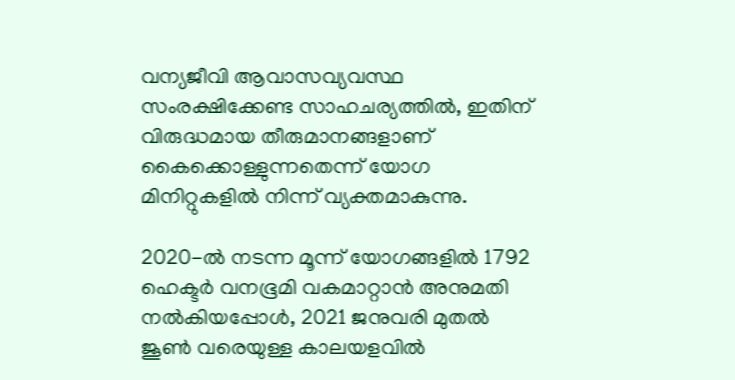വന്യജീവി ആവാസവ്യവസ്ഥ സംരക്ഷിക്കേണ്ട സാഹചര്യത്തിൽ, ഇതിന് വിരുദ്ധമായ തീരുമാനങ്ങളാണ് കൈക്കൊള്ളുന്നതെന്ന് യോഗ മിനിറ്റുകളിൽ നിന്ന് വ്യക്തമാകുന്നു.

2020-ൽ നടന്ന മൂന്ന് യോഗങ്ങളിൽ 1792 ഹെക്ടർ വനഭൂമി വകമാറ്റാൻ അനുമതി നൽകിയപ്പോൾ, 2021 ജനുവരി മുതൽ ജൂൺ വരെയുള്ള കാലയളവിൽ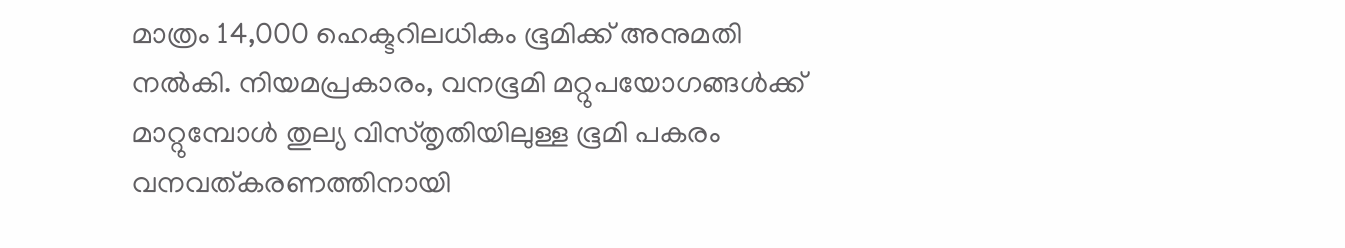മാത്രം 14,000 ഹെക്ടറിലധികം ഭൂമിക്ക് അനുമതി നൽകി. നിയമപ്രകാരം, വനഭൂമി മറ്റുപയോഗങ്ങൾക്ക് മാറ്റുമ്പോൾ തുല്യ വിസ്തൃതിയിലുള്ള ഭൂമി പകരം വനവത്‌കരണത്തിനായി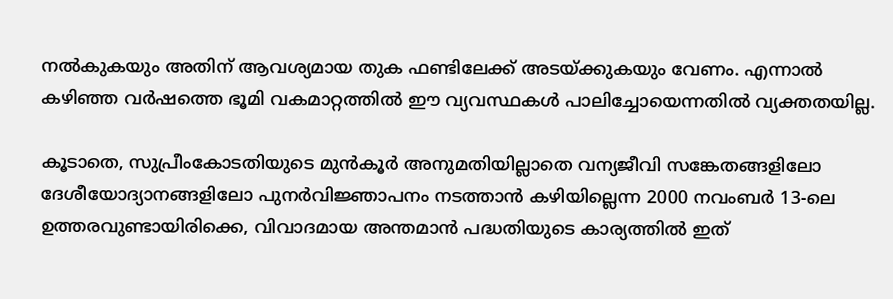നൽകുകയും അതിന് ആവശ്യമായ തുക ഫണ്ടിലേക്ക് അടയ്ക്കുകയും വേണം. എന്നാൽ കഴിഞ്ഞ വർഷത്തെ ഭൂമി വകമാറ്റത്തിൽ ഈ വ്യവസ്ഥകൾ പാലിച്ചോയെന്നതിൽ വ്യക്തതയില്ല.

കൂടാതെ, സുപ്രീംകോടതിയുടെ മുൻകൂർ അനുമതിയില്ലാതെ വന്യജീവി സങ്കേതങ്ങളിലോ ദേശീയോദ്യാനങ്ങളിലോ പുനർവിജ്ഞാപനം നടത്താൻ കഴിയില്ലെന്ന 2000 നവംബർ 13-ലെ ഉത്തരവുണ്ടായിരിക്കെ, വിവാദമായ അന്തമാൻ പദ്ധതിയുടെ കാര്യത്തിൽ ഇത്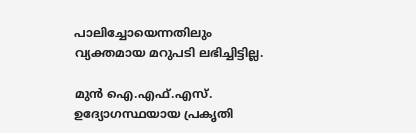പാലിച്ചോയെന്നതിലും വ്യക്തമായ മറുപടി ലഭിച്ചിട്ടില്ല.

മുൻ ഐ.എഫ്.എസ്. ഉദ്യോഗസ്ഥയായ പ്രകൃതി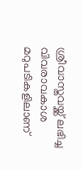ശ്രീവാസ്തവയ്ക്ക് ലഭിച്ച വിവരാവകാശ മറുപടികളിലാണ്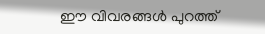ഈ വിവരങ്ങൾ പുറത്ത്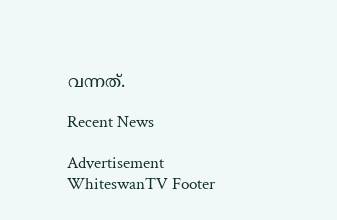വന്നത്.

Recent News

Advertisement
WhiteswanTV Footer